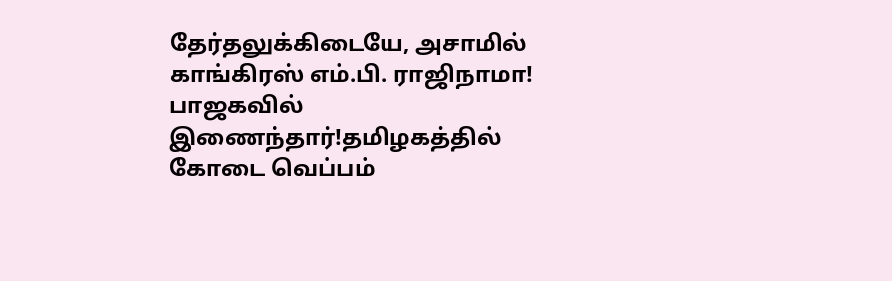தேர்தலுக்கிடையே, அசாமில் காங்கிரஸ் எம்.பி. ராஜிநாமா! பாஜகவில் இணைந்தார்!தமிழகத்தில் கோடை வெப்பம்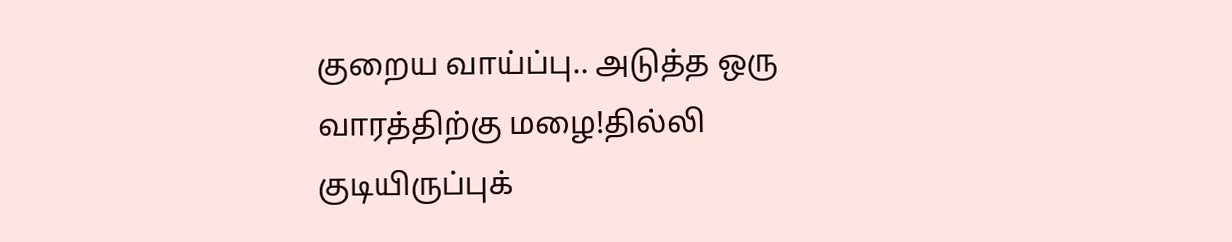குறைய வாய்ப்பு.. அடுத்த ஒரு வாரத்திற்கு மழை!தில்லி குடியிருப்புக்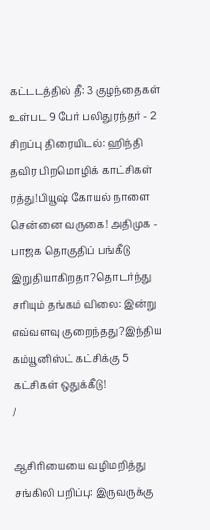கட்டடத்தில் தீ: 3 குழந்தைகள் உள்பட 9 பேர் பலிதுரந்தர் - 2 சிறப்பு திரையிடல்: ஹிந்தி தவிர பிறமொழிக் காட்சிகள் ரத்து!பியூஷ் கோயல் நாளை சென்னை வருகை! அதிமுக - பாஜக தொகுதிப் பங்கீடு இறுதியாகிறதா?தொடர்ந்து சரியும் தங்கம் விலை: இன்று எவ்வளவு குறைந்தது?இந்திய கம்யூனிஸ்ட் கட்சிக்கு 5 கட்சிகள் ஒதுக்கீடு!
/

ஆசிரியையை வழிமறித்து சங்கிலி பறிப்பு: இருவருக்கு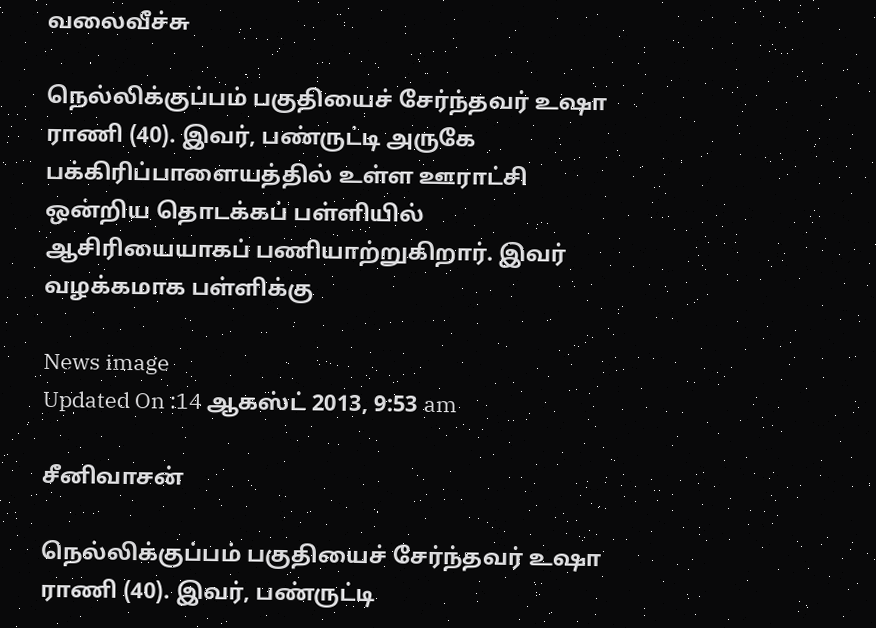வலைவீச்சு

நெல்லிக்குப்பம் பகுதியைச் சேர்ந்தவர் உஷா ராணி (40). இவர், பண்ருட்டி அருகே பக்கிரிப்பாளையத்தில் உள்ள ஊராட்சி ஒன்றிய தொடக்கப் பள்ளியில் ஆசிரியையாகப் பணியாற்றுகிறார். இவர் வழக்கமாக பள்ளிக்கு

News image
Updated On :14 ஆகஸ்ட் 2013, 9:53 am

சீனிவாசன்

நெல்லிக்குப்பம் பகுதியைச் சேர்ந்தவர் உஷா ராணி (40). இவர், பண்ருட்டி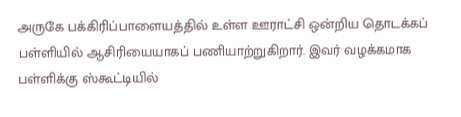அருகே பக்கிரிப்பாளையத்தில் உள்ள ஊராட்சி ஒன்றிய தொடக்கப் பள்ளியில் ஆசிரியையாகப் பணியாற்றுகிறார். இவர் வழக்கமாக பள்ளிக்கு ஸ்கூட்டியில்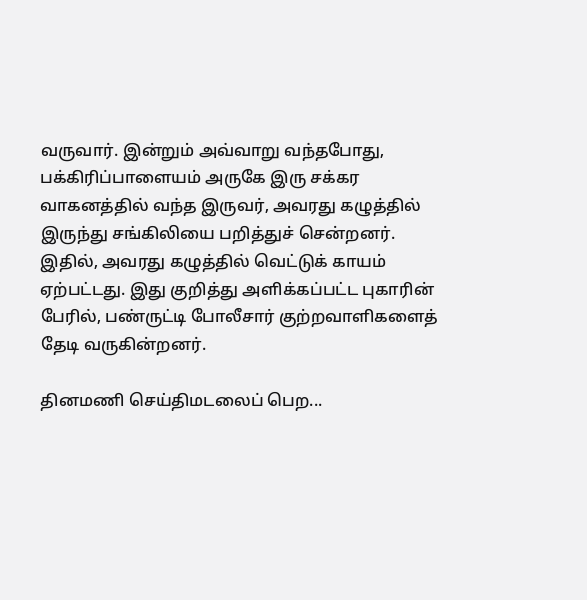வருவார். இன்றும் அவ்வாறு வந்தபோது, பக்கிரிப்பாளையம் அருகே இரு சக்கர வாகனத்தில் வந்த இருவர், அவரது கழுத்தில் இருந்து சங்கிலியை பறித்துச் சென்றனர். இதில், அவரது கழுத்தில் வெட்டுக் காயம் ஏற்பட்டது. இது குறித்து அளிக்கப்பட்ட புகாரின் பேரில், பண்ருட்டி போலீசார் குற்றவாளிகளைத் தேடி வருகின்றனர்.

தினமணி செய்திமடலைப் பெற...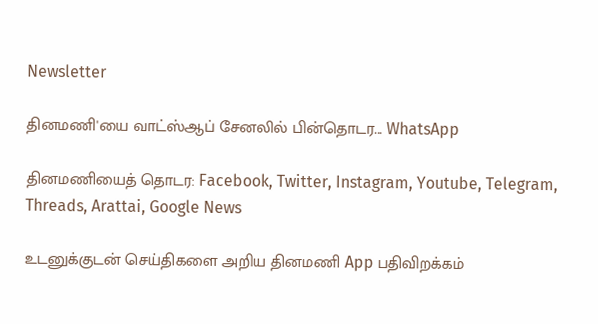Newsletter

தினமணி'யை வாட்ஸ்ஆப் சேனலில் பின்தொடர... WhatsApp

தினமணியைத் தொடர: Facebook, Twitter, Instagram, Youtube, Telegram, Threads, Arattai, Google News

உடனுக்குடன் செய்திகளை அறிய தினமணி App பதிவிறக்கம்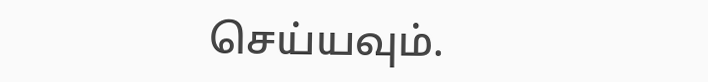செய்யவும்.